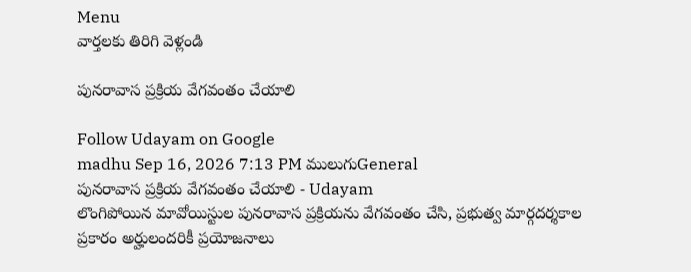Menu
వార్తలకు తిరిగి వెళ్లండి

పునరావాస ప్రక్రియ వేగవంతం చేయాలి

Follow Udayam on Google
madhu Sep 16, 2026 7:13 PM ములుగుGeneral
పునరావాస ప్రక్రియ వేగవంతం చేయాలి - Udayam
లొంగిపోయిన మావోయిస్టుల పునరావాస ప్రక్రియను వేగవంతం చేసి, ప్రభుత్వ మార్గదర్శకాల ప్రకారం అర్హులందరికీ ప్రయోజనాలు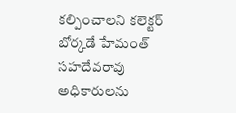కల్పించాలని కలెక్టర్ బోర్కడే హేమంత్ సహదేవరావు అధికారులను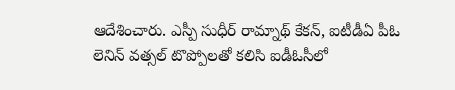ఆదేశించారు. ఎస్పీ సుధీర్ రామ్నాథ్ కేకన్, ఐటీడీఏ పీఓ లెనిన్ వత్సల్ టొప్పోలతో కలిసి ఐడీఓసీలో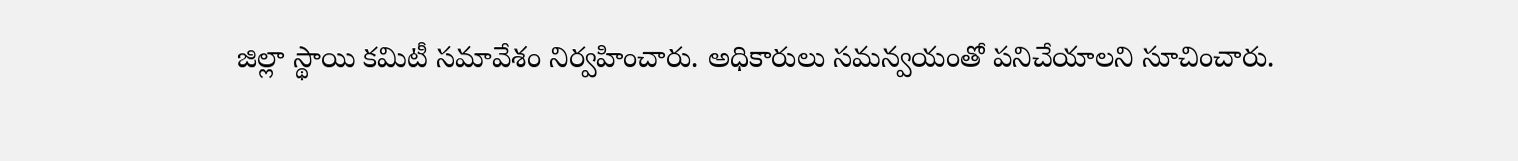జిల్లా స్థాయి కమిటీ సమావేశం నిర్వహించారు. అధికారులు సమన్వయంతో పనిచేయాలని సూచించారు.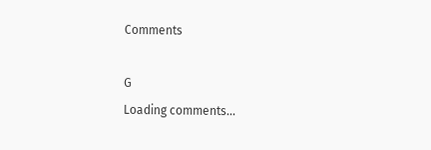Comments

G
Loading comments...